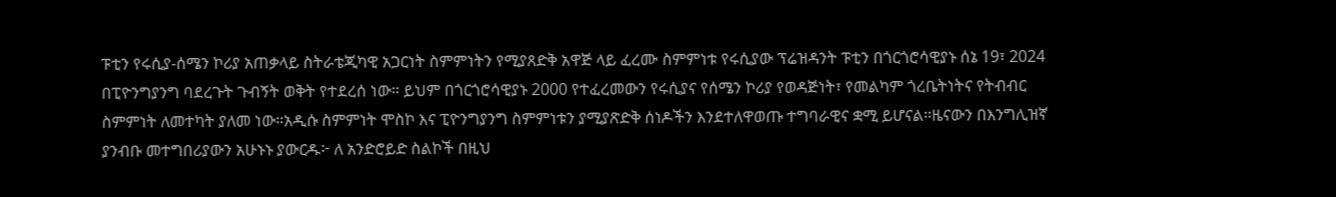ፑቲን የሩሲያ-ሰሜን ኮሪያ አጠቃላይ ስትራቴጂካዊ አጋርነት ስምምነትን የሚያጸድቅ አዋጅ ላይ ፈረሙ ስምምነቱ የሩሲያው ፕሬዝዳንት ፑቲን በጎርጎሮሳዊያኑ ሰኔ 19፣ 2024 በፒዮንግያንግ ባደረጉት ጉብኝት ወቅት የተደረሰ ነው። ይህም በጎርጎሮሳዊያኑ 2000 የተፈረመውን የሩሲያና የሰሜን ኮሪያ የወዳጅነት፣ የመልካም ጎረቤትነትና የትብብር ስምምነት ለመተካት ያለመ ነው።አዲሱ ስምምነት ሞስኮ እና ፒዮንግያንግ ስምምነቱን ያሚያጽድቅ ሰነዶችን እንደተለዋወጡ ተግባራዊና ቋሚ ይሆናል።ዜናውን በእንግሊዝኛ ያንብቡ መተግበሪያውን አሁኑኑ ያውርዱ፦ ለ አንድሮይድ ስልኮች በዚህ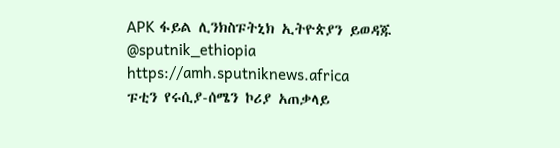APK ፋይል ሊንክስፑትኒክ ኢትዮጵያን ይወዳጁ @sputnik_ethiopia
https://amh.sputniknews.africa
ፑቲን የሩሲያ-ሰሜን ኮሪያ አጠቃላይ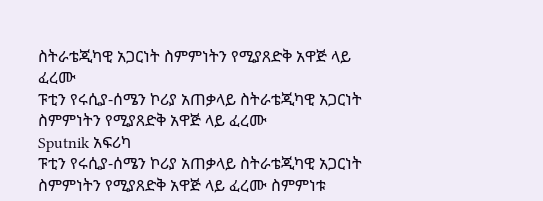ስትራቴጂካዊ አጋርነት ስምምነትን የሚያጸድቅ አዋጅ ላይ ፈረሙ
ፑቲን የሩሲያ-ሰሜን ኮሪያ አጠቃላይ ስትራቴጂካዊ አጋርነት ስምምነትን የሚያጸድቅ አዋጅ ላይ ፈረሙ
Sputnik አፍሪካ
ፑቲን የሩሲያ-ሰሜን ኮሪያ አጠቃላይ ስትራቴጂካዊ አጋርነት ስምምነትን የሚያጸድቅ አዋጅ ላይ ፈረሙ ስምምነቱ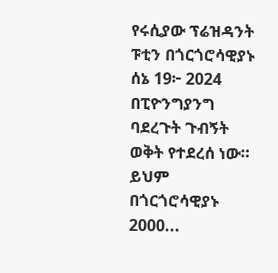የሩሲያው ፕሬዝዳንት ፑቲን በጎርጎሮሳዊያኑ ሰኔ 19፦ 2024 በፒዮንግያንግ ባደረጉት ጉብኝት ወቅት የተደረሰ ነው። ይህም በጎርጎሮሳዊያኑ 2000...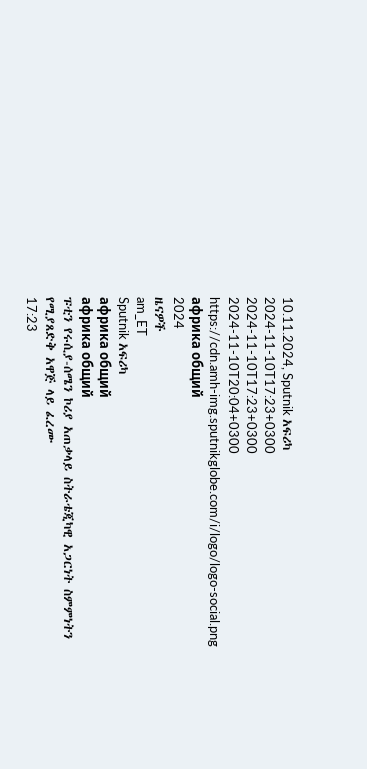10.11.2024, Sputnik አፍሪካ
2024-11-10T17:23+0300
2024-11-10T17:23+0300
2024-11-10T20:04+0300
https://cdn.amh-img.sputnikglobe.com/i/logo/logo-social.png
африка общий
2024
ዜናዎች
am_ET
Sputnik አፍሪካ
африка общий
африка общий
ፑቲን የሩሲያ-ሰሜን ኮሪያ አጠቃላይ ስትራቴጂካዊ አጋርነት ስምምነትን የሚያጸድቅ አዋጅ ላይ ፈረሙ
17:23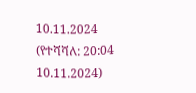10.11.2024 (የተሻሻለ: 20:04 10.11.2024)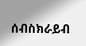ሰብስክራይብ